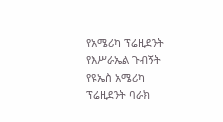የአሜሪካ ፕሬዚደንት የእሥራኤል ጉብኝት
የዩኤስ አሜሪካ ፕሬዚደንት ባራክ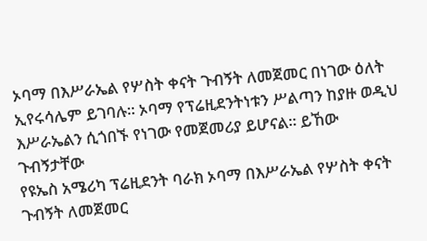ኦባማ በእሥራኤል የሦስት ቀናት ጉብኝት ለመጀመር በነገው ዕለት ኢየሩሳሌም ይገባሉ። ኦባማ የፕሬዚደንትነቱን ሥልጣን ከያዙ ወዲህ እሥራኤልን ሲጎበኙ የነገው የመጀመሪያ ይሆናል። ይኸው ጉብኝታቸው
የዩኤስ አሜሪካ ፕሬዚደንት ባራክ ኦባማ በእሥራኤል የሦስት ቀናት ጉብኝት ለመጀመር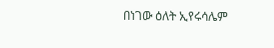በነገው ዕለት ኢየሩሳሌም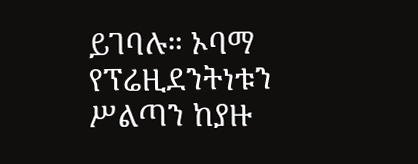ይገባሉ። ኦባማ የፕሬዚደንትነቱን ሥልጣን ከያዙ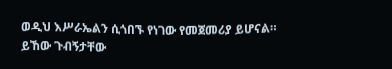ወዲህ እሥራኤልን ሲጎበኙ የነገው የመጀመሪያ ይሆናል። ይኸው ጉብኝታቸው